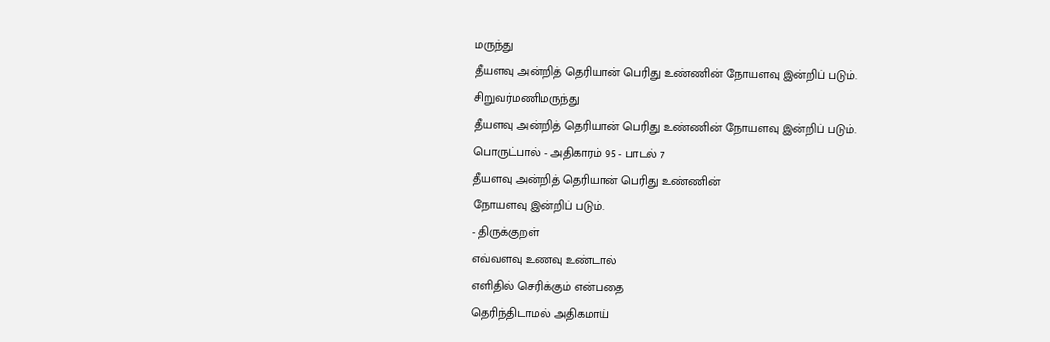மருந்து
தீயளவு அன்றித் தெரியான் பெரிது உண்ணின் நோயளவு இன்றிப் படும்.
சிறுவர்மணிமருந்து
தீயளவு அன்றித் தெரியான் பெரிது உண்ணின் நோயளவு இன்றிப் படும்.
பொருட்பால் - அதிகாரம் 95 - பாடல் 7
தீயளவு அன்றித் தெரியான் பெரிது உண்ணின்
நோயளவு இன்றிப் படும்.
- திருக்குறள்
எவ்வளவு உணவு உண்டால்
எளிதில் செரிக்கும் என்பதை
தெரிந்திடாமல் அதிகமாய்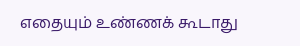எதையும் உண்ணக் கூடாது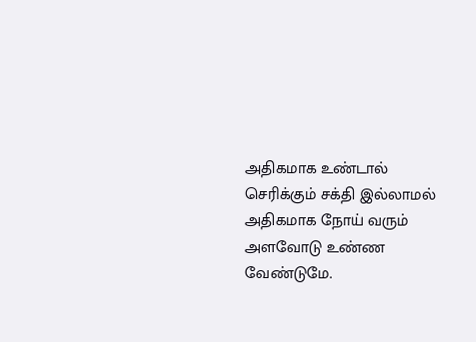அதிகமாக உண்டால்
செரிக்கும் சக்தி இல்லாமல்
அதிகமாக நோய் வரும்
அளவோடு உண்ண வேண்டுமே.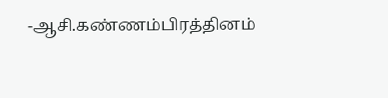-ஆசி.கண்ணம்பிரத்தினம்